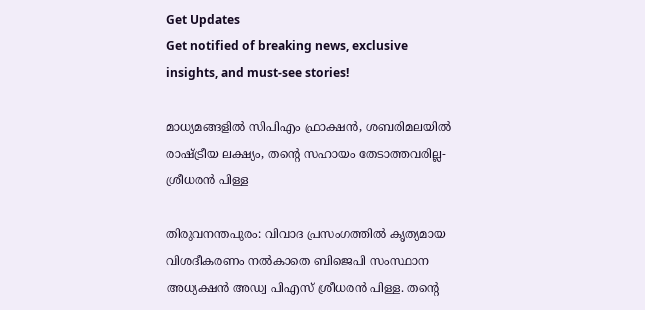Get Updates
Get notified of breaking news, exclusive insights, and must-see stories!

മാധ്യമങ്ങളിൽ സിപിഎം ഫ്രാക്ഷൻ, ശബരിമലയിൽ രാഷ്ട്രീയ ലക്ഷ്യം, തന്റെ സഹായം തേടാത്തവരില്ല- ശ്രീധരൻ പിള്ള

തിരുവനന്തപുരം: വിവാദ പ്രസംഗത്തില്‍ കൃത്യമായ വിശദീകരണം നല്‍കാതെ ബിജെപി സംസ്ഥാന അധ്യക്ഷന്‍ അഡ്വ പിഎസ് ശ്രീധരന്‍ പിള്ള. തന്റെ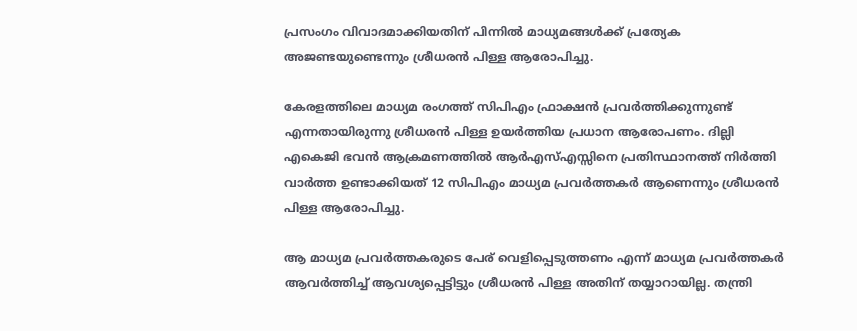പ്രസംഗം വിവാദമാക്കിയതിന് പിന്നില്‍ മാധ്യമങ്ങള്‍ക്ക് പ്രത്യേക അജണ്ടയുണ്ടെന്നും ശ്രീധരന്‍ പിള്ള ആരോപിച്ചു.

കേരളത്തിലെ മാധ്യമ രംഗത്ത് സിപിഎം ഫ്രാക്ഷന്‍ പ്രവര്‍ത്തിക്കുന്നുണ്ട് എന്നതായിരുന്നു ശ്രീധരന്‍ പിള്ള ഉയര്‍ത്തിയ പ്രധാന ആരോപണം. ദില്ലി എകെജി ഭവന്‍ ആക്രമണത്തില്‍ ആര്‍എസ്എസ്സിനെ പ്രതിസ്ഥാനത്ത് നിര്‍ത്തി വാര്‍ത്ത ഉണ്ടാക്കിയത് 12 സിപിഎം മാധ്യമ പ്രവര്‍ത്തകര്‍ ആണെന്നും ശ്രീധരന്‍ പിള്ള ആരോപിച്ചു.

ആ മാധ്യമ പ്രവര്‍ത്തകരുടെ പേര് വെളിപ്പെടുത്തണം എന്ന് മാധ്യമ പ്രവര്‍ത്തകര്‍ ആവര്‍ത്തിച്ച് ആവശ്യപ്പെട്ടിട്ടും ശ്രീധരന്‍ പിള്ള അതിന് തയ്യാറായില്ല. തന്ത്രി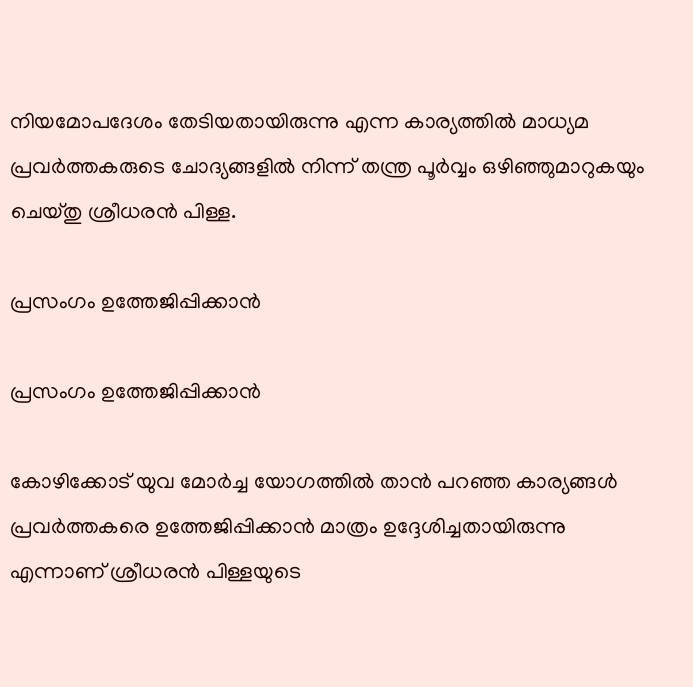നിയമോപദേശം തേടിയതായിരുന്നു എന്ന കാര്യത്തില്‍ മാധ്യമ പ്രവര്‍ത്തകരുടെ ചോദ്യങ്ങളില്‍ നിന്ന് തന്ത്ര പൂര്‍വ്വം ഒഴിഞ്ഞുമാറുകയും ചെയ്തു ശ്രീധരന്‍ പിള്ള.

പ്രസംഗം ഉത്തേജിപ്പിക്കാന്‍

പ്രസംഗം ഉത്തേജിപ്പിക്കാന്‍

കോഴിക്കോട് യുവ മോര്‍ച്ച യോഗത്തില്‍ താന്‍ പറഞ്ഞ കാര്യങ്ങള്‍ പ്രവര്‍ത്തകരെ ഉത്തേജിപ്പിക്കാന്‍ മാത്രം ഉദ്ദേശിച്ചതായിരുന്നു എന്നാണ് ശ്രീധരന്‍ പിള്ളയുടെ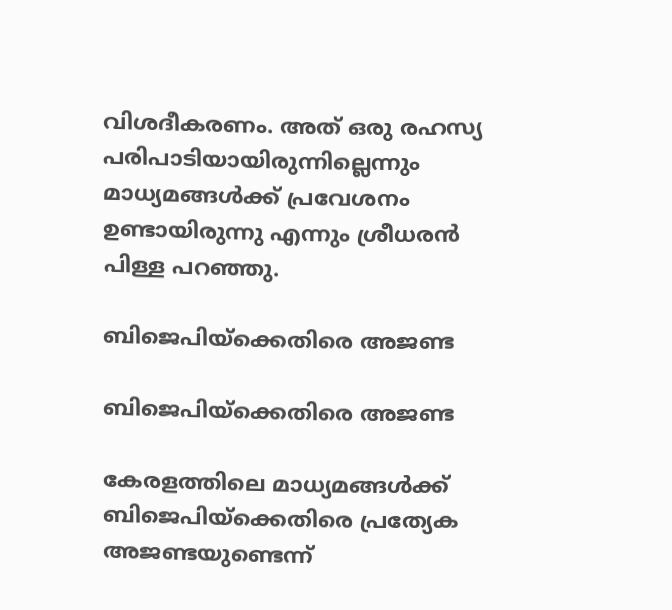വിശദീകരണം. അത് ഒരു രഹസ്യ പരിപാടിയായിരുന്നില്ലെന്നും മാധ്യമങ്ങള്‍ക്ക് പ്രവേശനം ഉണ്ടായിരുന്നു എന്നും ശ്രീധരന്‍ പിള്ള പറഞ്ഞു.

ബിജെപിയ്‌ക്കെതിരെ അജണ്ട

ബിജെപിയ്‌ക്കെതിരെ അജണ്ട

കേരളത്തിലെ മാധ്യമങ്ങള്‍ക്ക് ബിജെപിയ്‌ക്കെതിരെ പ്രത്യേക അജണ്ടയുണ്ടെന്ന്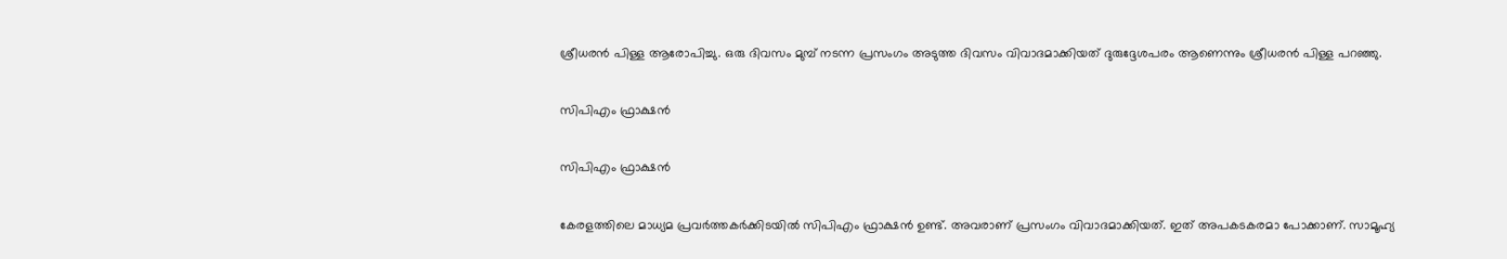ശ്രീധരന്‍ പിള്ള ആരോപിച്ചു. ഒരു ദിവസം മുമ്പ് നടന്ന പ്രസംഗം അടുത്ത ദിവസം വിവാദമാക്കിയത് ദുരുദ്ദേശപരം ആണെന്നും ശ്രീധരന്‍ പിള്ള പറഞ്ഞു.

സിപിഎം ഫ്രാക്ഷന്‍

സിപിഎം ഫ്രാക്ഷന്‍

കേരളത്തിലെ മാധ്യമ പ്രവര്‍ത്തകര്‍ക്കിടയില്‍ സിപിഎം ഫ്രാക്ഷന്‍ ഉണ്ട്. അവരാണ് പ്രസംഗം വിവാദമാക്കിയത്. ഇത് അപകടകരമാ പോക്കാണ്. സാമൂഹ്യ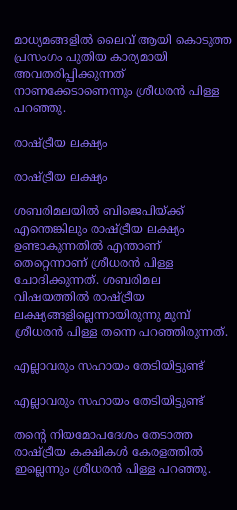മാധ്യമങ്ങളില്‍ ലൈവ് ആയി കൊടുത്ത പ്രസംഗം പുതിയ കാര്യമായി അവതരിപ്പിക്കുന്നത് നാണക്കേടാണെന്നും ശ്രീധരന്‍ പിള്ള പറഞ്ഞു.

രാഷ്ട്രീയ ലക്ഷ്യം

രാഷ്ട്രീയ ലക്ഷ്യം

ശബരിമലയില്‍ ബിജെപിയ്ക്ക് എന്തെങ്കിലും രാഷ്ട്രീയ ലക്ഷ്യം ഉണ്ടാകുന്നതില്‍ എന്താണ് തെറ്റെന്നാണ് ശ്രീധരന്‍ പിള്ള ചോദിക്കുന്നത്. ശബരിമല വിഷയത്തില്‍ രാഷ്ട്രീയ ലക്ഷ്യങ്ങളില്ലെന്നായിരുന്നു മുമ്പ് ശ്രീധരന്‍ പിള്ള തന്നെ പറഞ്ഞിരുന്നത്.

എല്ലാവരും സഹായം തേടിയിട്ടുണ്ട്

എല്ലാവരും സഹായം തേടിയിട്ടുണ്ട്

തന്റെ നിയമോപദേശം തേടാത്ത രാഷ്ട്രീയ കക്ഷികള്‍ കേരളത്തില്‍ ഇല്ലെന്നും ശ്രീധരന്‍ പിള്ള പറഞ്ഞു.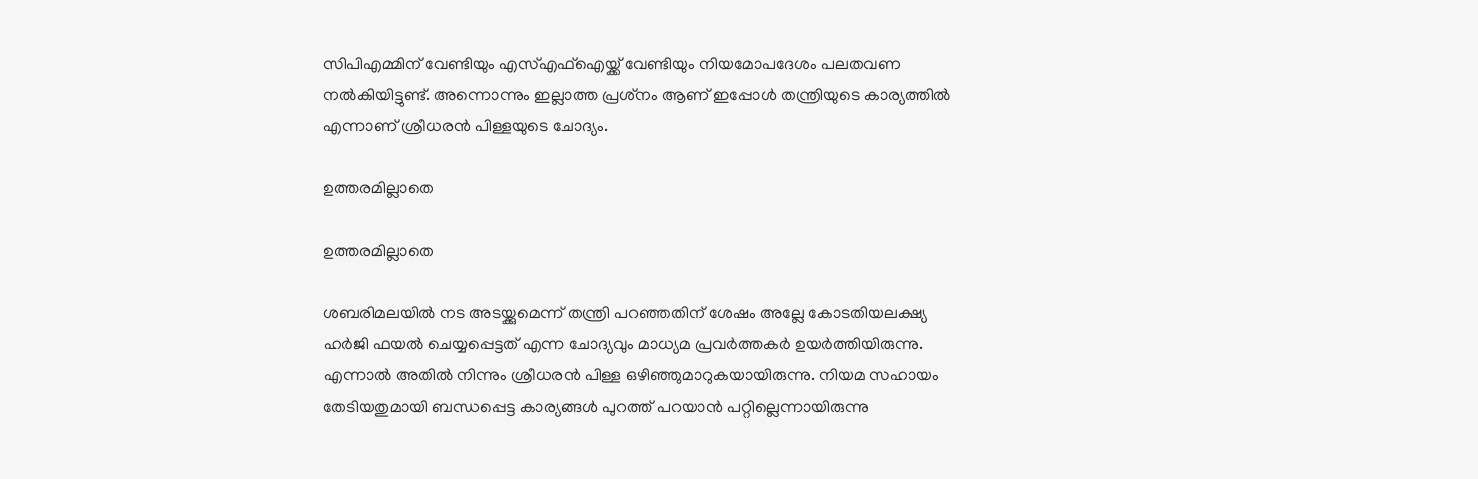സിപിഎമ്മിന് വേണ്ടിയും എസ്എഫ്‌ഐയ്ക്ക് വേണ്ടിയും നിയമോപദേശം പലതവണ നല്‍കിയിട്ടുണ്ട്. അന്നൊന്നും ഇല്ലാത്ത പ്രശ്‌നം ആണ് ഇപ്പോള്‍ തന്ത്രിയുടെ കാര്യത്തില്‍ എന്നാണ് ശ്രീധരന്‍ പിള്ളയുടെ ചോദ്യം.

ഉത്തരമില്ലാതെ

ഉത്തരമില്ലാതെ

ശബരിമലയില്‍ നട അടയ്ക്കുമെന്ന് തന്ത്രി പറഞ്ഞതിന് ശേഷം അല്ലേ കോടതിയലക്ഷ്യ ഹര്‍ജി ഫയല്‍ ചെയ്യപ്പെട്ടത് എന്ന ചോദ്യവും മാധ്യമ പ്രവര്‍ത്തകര്‍ ഉയര്‍ത്തിയിരുന്നു. എന്നാല്‍ അതില്‍ നിന്നും ശ്രീധരന്‍ പിള്ള ഒഴിഞ്ഞുമാറുകയായിരുന്നു. നിയമ സഹായം തേടിയതുമായി ബന്ധപ്പെട്ട കാര്യങ്ങള്‍ പുറത്ത് പറയാന്‍ പറ്റില്ലെന്നായിരുന്നു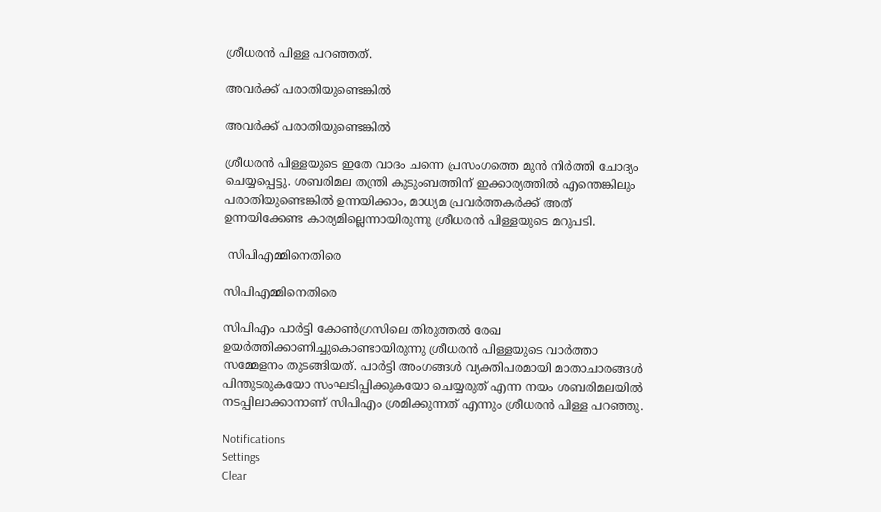ശ്രീധരന്‍ പിള്ള പറഞ്ഞത്.

അവര്‍ക്ക് പരാതിയുണ്ടെങ്കില്‍

അവര്‍ക്ക് പരാതിയുണ്ടെങ്കില്‍

ശ്രീധരന്‍ പിള്ളയുടെ ഇതേ വാദം ചന്നെ പ്രസംഗത്തെ മുന്‍ നിര്‍ത്തി ചോദ്യം ചെയ്യപ്പെട്ടു. ശബരിമല തന്ത്രി കുടുംബത്തിന് ഇക്കാര്യത്തില്‍ എന്തെങ്കിലും പരാതിയുണ്ടെങ്കില്‍ ഉന്നയിക്കാം, മാധ്യമ പ്രവര്‍ത്തകര്‍ക്ക് അത് ഉന്നയിക്കേണ്ട കാര്യമില്ലെന്നായിരുന്നു ശ്രീധരന്‍ പിള്ളയുടെ മറുപടി.

 സിപിഎമ്മിനെതിരെ

സിപിഎമ്മിനെതിരെ

സിപിഎം പാര്‍ട്ടി കോണ്‍ഗ്രസിലെ തിരുത്തല്‍ രേഖ ഉയര്‍ത്തിക്കാണിച്ചുകൊണ്ടായിരുന്നു ശ്രീധരന്‍ പിള്ളയുടെ വാര്‍ത്താ സമ്മേളനം തുടങ്ങിയത്. പാര്‍ട്ടി അംഗങ്ങള്‍ വ്യക്തിപരമായി മാതാചാരങ്ങള്‍ പിന്തുടരുകയോ സംഘടിപ്പിക്കുകയോ ചെയ്യരുത് എന്ന നയം ശബരിമലയില്‍ നടപ്പിലാക്കാനാണ് സിപിഎം ശ്രമിക്കുന്നത് എന്നും ശ്രീധരന്‍ പിള്ള പറഞ്ഞു.

Notifications
Settings
Clear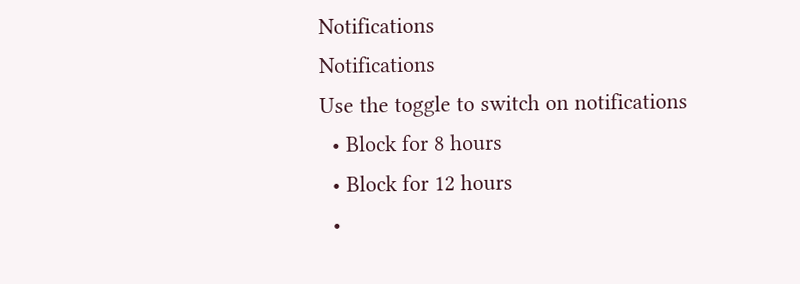Notifications
Notifications
Use the toggle to switch on notifications
  • Block for 8 hours
  • Block for 12 hours
  •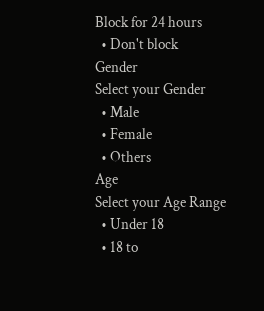Block for 24 hours
  • Don't block
Gender
Select your Gender
  • Male
  • Female
  • Others
Age
Select your Age Range
  • Under 18
  • 18 to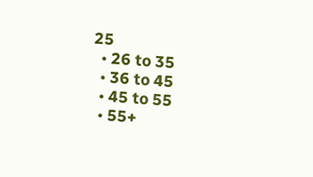25
  • 26 to 35
  • 36 to 45
  • 45 to 55
  • 55+